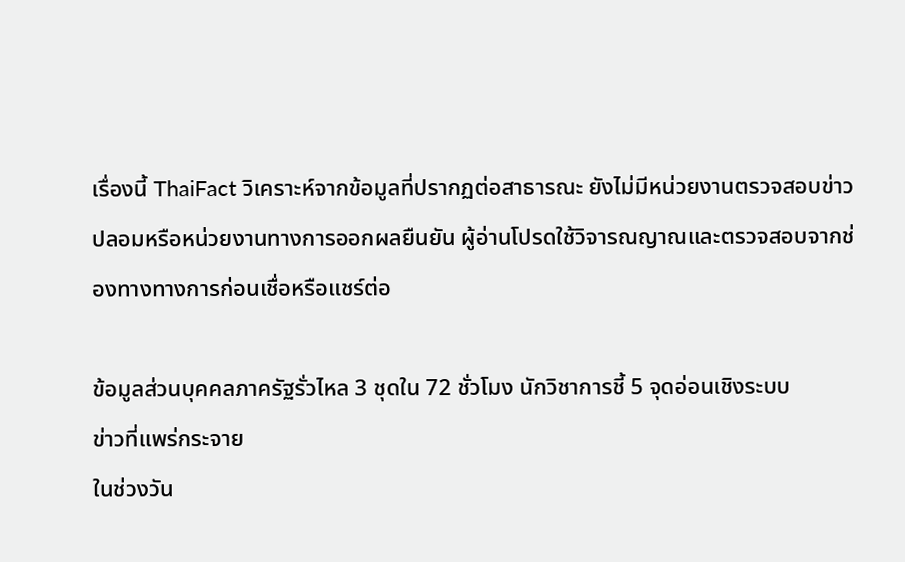เรื่องนี้ ThaiFact วิเคราะห์จากข้อมูลที่ปรากฏต่อสาธารณะ ยังไม่มีหน่วยงานตรวจสอบข่าวปลอมหรือหน่วยงานทางการออกผลยืนยัน ผู้อ่านโปรดใช้วิจารณญาณและตรวจสอบจากช่องทางทางการก่อนเชื่อหรือแชร์ต่อ

ข้อมูลส่วนบุคคลภาครัฐรั่วไหล 3 ชุดใน 72 ชั่วโมง นักวิชาการชี้ 5 จุดอ่อนเชิงระบบ
ข่าวที่แพร่กระจาย
ในช่วงวัน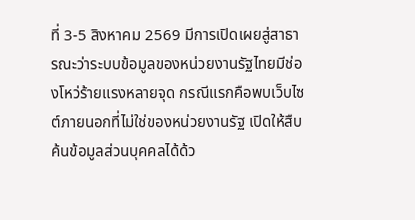ที่ 3-5 สิงหาคม 2569 มีการเปิดเผยสู่สาธารณะว่าระบบข้อมูลของหน่วยงานรัฐไทยมีช่องโหว่ร้ายแรงหลายจุด กรณีแรกคือพบเว็บไซต์ภายนอกที่ไม่ใช่ของหน่วยงานรัฐ เปิดให้สืบค้นข้อมูลส่วนบุคคลได้ด้ว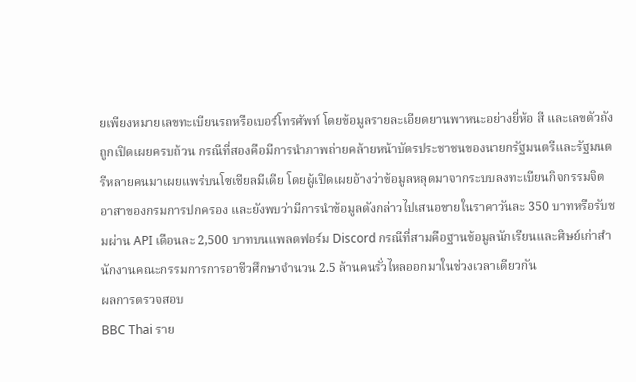ยเพียงหมายเลขทะเบียนรถหรือเบอร์โทรศัพท์ โดยข้อมูลรายละเอียดยานพาหนะอย่างยี่ห้อ สี และเลขตัวถังถูกเปิดเผยครบถ้วน กรณีที่สองคือมีการนำภาพถ่ายคล้ายหน้าบัตรประชาชนของนายกรัฐมนตรีและรัฐมนตรีหลายคนมาเผยแพร่บนโซเชียลมีเดีย โดยผู้เปิดเผยอ้างว่าข้อมูลหลุดมาจากระบบลงทะเบียนกิจกรรมจิตอาสาของกรมการปกครอง และยังพบว่ามีการนำข้อมูลดังกล่าวไปเสนอขายในราคาวันละ 350 บาทหรือรับชมผ่าน API เดือนละ 2,500 บาทบนแพลตฟอร์ม Discord กรณีที่สามคือฐานข้อมูลนักเรียนและศิษย์เก่าสำนักงานคณะกรรมการการอาชีวศึกษาจำนวน 2.5 ล้านคนรั่วไหลออกมาในช่วงเวลาเดียวกัน
ผลการตรวจสอบ
BBC Thai ราย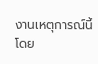งานเหตุการณ์นี้โดย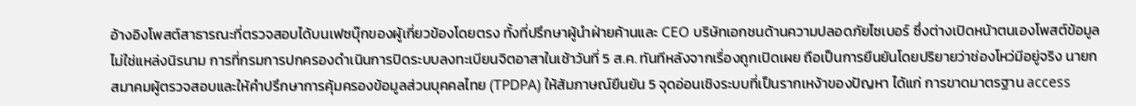อ้างอิงโพสต์สาธารณะที่ตรวจสอบได้บนเฟซบุ๊กของผู้เกี่ยวข้องโดยตรง ทั้งที่ปรึกษาผู้นำฝ่ายค้านและ CEO บริษัทเอกชนด้านความปลอดภัยไซเบอร์ ซึ่งต่างเปิดหน้าตนเองโพสต์ข้อมูล ไม่ใช่แหล่งนิรนาม การที่กรมการปกครองดำเนินการปิดระบบลงทะเบียนจิตอาสาในเช้าวันที่ 5 ส.ค. ทันทีหลังจากเรื่องถูกเปิดเผย ถือเป็นการยืนยันโดยปริยายว่าช่องโหว่มีอยู่จริง นายกสมาคมผู้ตรวจสอบและให้คำปรึกษาการคุ้มครองข้อมูลส่วนบุคคลไทย (TPDPA) ให้สัมภาษณ์ยืนยัน 5 จุดอ่อนเชิงระบบที่เป็นรากเหง้าของปัญหา ได้แก่ การขาดมาตรฐาน access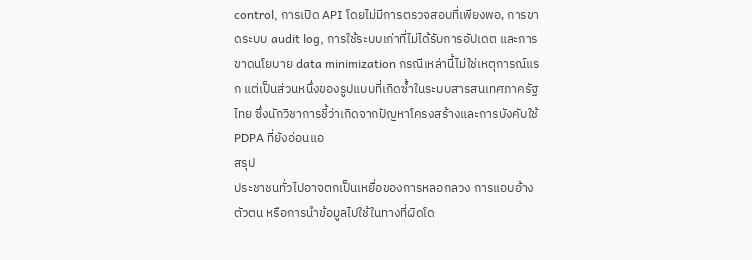control, การเปิด API โดยไม่มีการตรวจสอบที่เพียงพอ, การขาดระบบ audit log, การใช้ระบบเก่าที่ไม่ได้รับการอัปเดต และการขาดนโยบาย data minimization กรณีเหล่านี้ไม่ใช่เหตุการณ์แรก แต่เป็นส่วนหนึ่งของรูปแบบที่เกิดซ้ำในระบบสารสนเทศภาครัฐไทย ซึ่งนักวิชาการชี้ว่าเกิดจากปัญหาโครงสร้างและการบังคับใช้ PDPA ที่ยังอ่อนแอ
สรุป
ประชาชนทั่วไปอาจตกเป็นเหยื่อของการหลอกลวง การแอบอ้างตัวตน หรือการนำข้อมูลไปใช้ในทางที่ผิดโด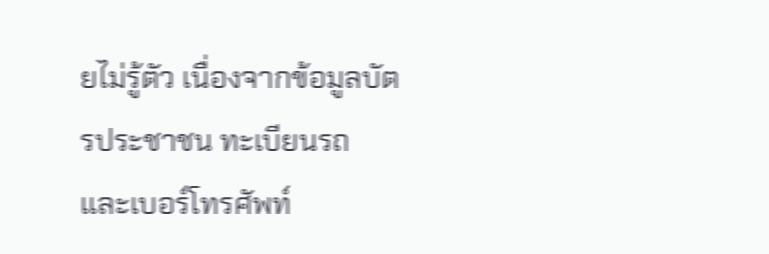ยไม่รู้ตัว เนื่องจากข้อมูลบัตรประชาชน ทะเบียนรถ และเบอร์โทรศัพท์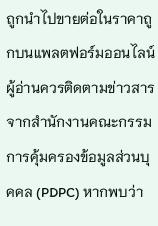ถูกนำไปขายต่อในราคาถูกบนแพลตฟอร์มออนไลน์ ผู้อ่านควรติดตามข่าวสารจากสำนักงานคณะกรรมการคุ้มครองข้อมูลส่วนบุคคล (PDPC) หากพบว่า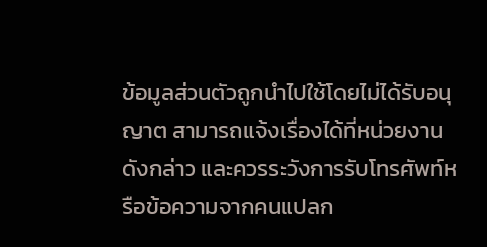ข้อมูลส่วนตัวถูกนำไปใช้โดยไม่ได้รับอนุญาต สามารถแจ้งเรื่องได้ที่หน่วยงานดังกล่าว และควรระวังการรับโทรศัพท์หรือข้อความจากคนแปลก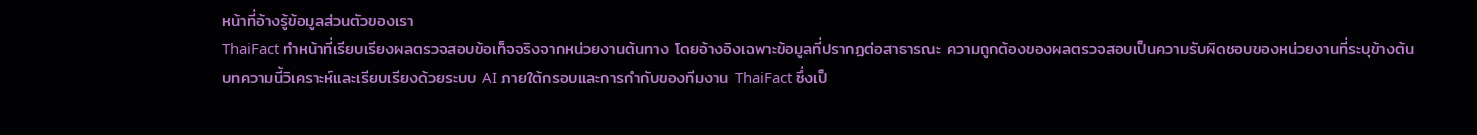หน้าที่อ้างรู้ข้อมูลส่วนตัวของเรา
ThaiFact ทำหน้าที่เรียบเรียงผลตรวจสอบข้อเท็จจริงจากหน่วยงานต้นทาง โดยอ้างอิงเฉพาะข้อมูลที่ปรากฏต่อสาธารณะ ความถูกต้องของผลตรวจสอบเป็นความรับผิดชอบของหน่วยงานที่ระบุข้างต้น
บทความนี้วิเคราะห์และเรียบเรียงด้วยระบบ AI ภายใต้กรอบและการกำกับของทีมงาน ThaiFact ซึ่งเป็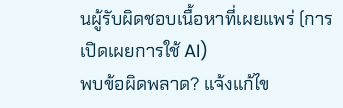นผู้รับผิดชอบเนื้อหาที่เผยแพร่ (การเปิดเผยการใช้ AI)
พบข้อผิดพลาด? แจ้งแก้ไข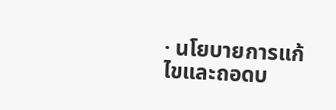· นโยบายการแก้ไขและถอดบ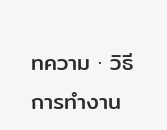ทความ · วิธีการทำงาน